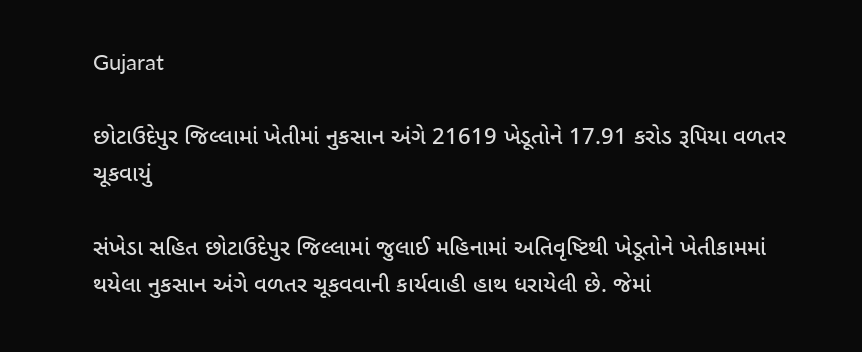Gujarat

છોટાઉદેપુર જિલ્લામાં ખેતીમાં નુકસાન અંગે 21619 ખેડૂતોને 17.91 કરોડ રૂપિયા વળતર ચૂકવાયું

સંખેડા સહિત છોટાઉદેપુર જિલ્લામાં જુલાઈ મહિનામાં અતિવૃષ્ટિથી ખેડૂતોને ખેતીકામમાં થયેલા નુકસાન અંગે વળતર ચૂકવવાની કાર્યવાહી હાથ ધરાયેલી છે. જેમાં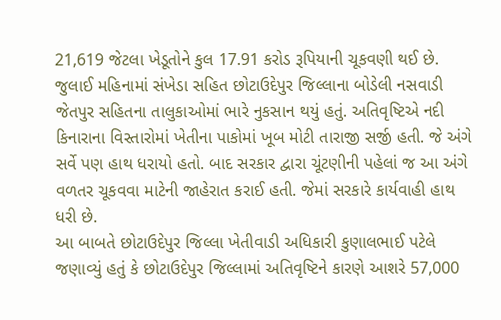21,619 જેટલા ખેડૂતોને કુલ 17.91 કરોડ રૂપિયાની ચૂકવણી થઈ છે. જુલાઈ મહિનામાં સંખેડા સહિત છોટાઉદેપુર જિલ્લાના બોડેલી નસવાડી જેતપુર સહિતના તાલુકાઓમાં ભારે નુકસાન થયું હતું. અતિવૃષ્ટિએ નદી કિનારાના વિસ્તારોમાં ખેતીના પાકોમાં ખૂબ મોટી તારાજી સર્જી હતી. જે અંગે સર્વે પણ હાથ ધરાયો હતો. બાદ સરકાર દ્વારા ચૂંટણીની પહેલાં જ આ અંગે વળતર ચૂકવવા માટેની જાહેરાત કરાઈ હતી. જેમાં સરકારે કાર્યવાહી હાથ ધરી છે.
આ બાબતે છોટાઉદેપુર જિલ્લા ખેતીવાડી અધિકારી કુણાલભાઈ પટેલે જણાવ્યું હતું કે છોટાઉદેપુર જિલ્લામાં અતિવૃષ્ટિને કારણે આશરે 57,000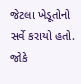જેટલા ખેડૂતોનો સર્વે કરાયો હતો. જોકે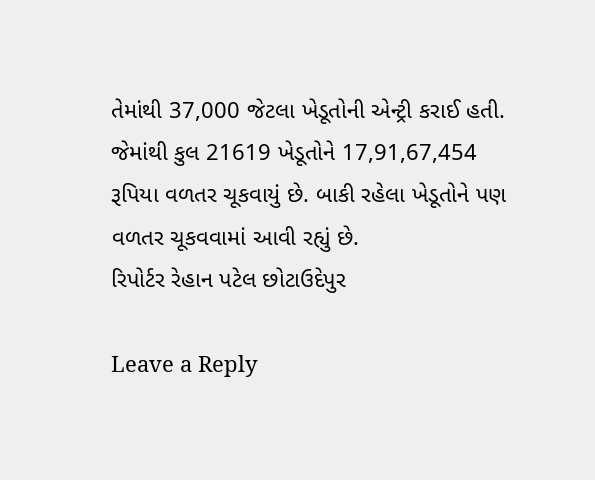તેમાંથી 37,000 જેટલા ખેડૂતોની એન્ટ્રી કરાઈ હતી. જેમાંથી કુલ 21619 ખેડૂતોને 17,91,67,454 રૂપિયા વળતર ચૂકવાયું છે. બાકી રહેલા ખેડૂતોને પણ વળતર ચૂકવવામાં આવી રહ્યું છે.
રિપોર્ટર રેહાન પટેલ છોટાઉદેપુર

Leave a Reply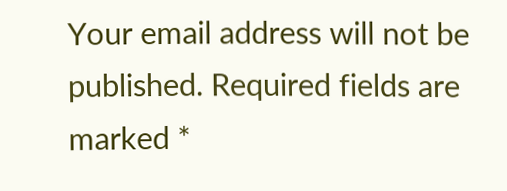Your email address will not be published. Required fields are marked *